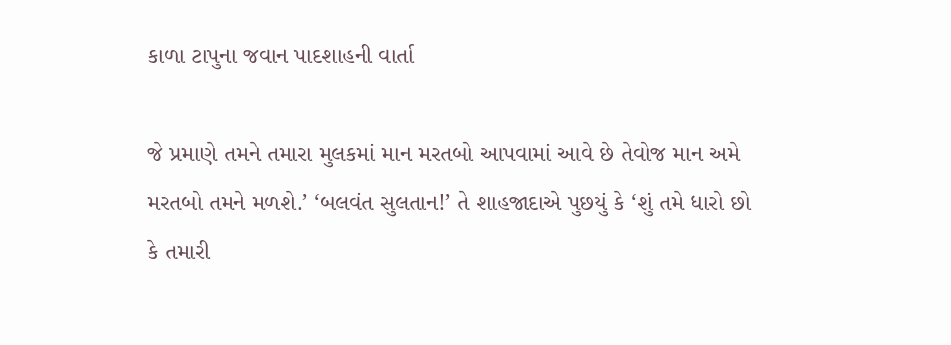કાળા ટાપુના જવાન પાદશાહની વાર્તા

જે પ્રમાણે તમને તમારા મુલકમાં માન મરતબો આપવામાં આવે છે તેવોજ માન અમે મરતબો તમને મળશે.’ ‘બલવંત સુલતાન!’ તે શાહજાદાએ પુછયું કે ‘શું તમે ધારો છો કે તમારી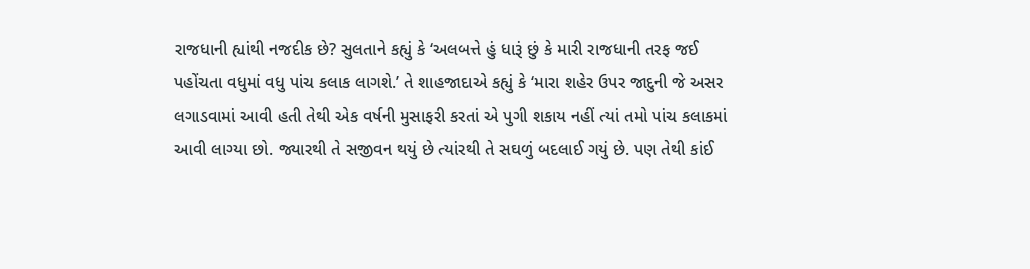રાજધાની હ્યાંથી નજદીક છે? સુલતાને કહ્યું કે ‘અલબત્તે હું ધારૂં છું કે મારી રાજધાની તરફ જઈ પહોંચતા વધુમાં વધુ પાંચ કલાક લાગશે.’ તે શાહજાદાએ કહ્યું કે ‘મારા શહેર ઉપર જાદુની જે અસર લગાડવામાં આવી હતી તેથી એક વર્ષની મુસાફરી કરતાં એ પુગી શકાય નહીં ત્યાં તમો પાંચ કલાકમાં આવી લાગ્યા છો. જ્યારથી તે સજીવન થયું છે ત્યાંરથી તે સઘળું બદલાઈ ગયું છે. પણ તેથી કાંઈ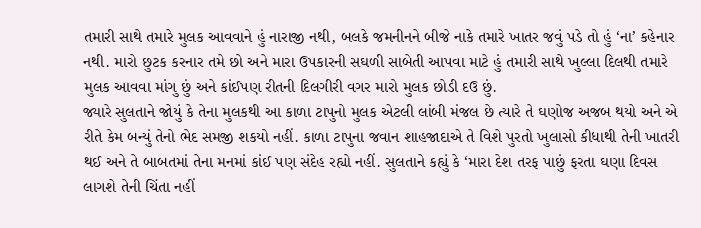તમારી સાથે તમારે મુલક આવવાને હું નારાજી નથી, બલકે જમનીનને બીજે નાકે તમારે ખાતર જવું પડે તો હું ‘ના’ કહેનાર નથી. મારો છુટક કરનાર તમે છો અને મારા ઉપકારની સઘળી સાબેતી આપવા માટે હું તમારી સાથે ખુલ્લા દિલથી તમારે મુલક આવવા માંગુ છું અને કાંઈપણ રીતની દિલગીરી વગર મારો મુલક છોડી દઉ છું.
જ્યારે સુલતાને જોયું કે તેના મુલકથી આ કાળા ટાપુનો મુલક એટલી લાંબી મંજલ છે ત્યારે તે ઘણોજ અજબ થયો અને એ રીતે કેમ બન્યું તેનો ભેદ સમજી શકયો નહીં. કાળા ટાપુના જવાન શાહજાદાએ તે વિશે પુરતો ખુલાસો કીધાથી તેની ખાતરી થઈ અને તે બાબતમાં તેના મનમાં કાંઈ પણ સંદેહ રહ્યો નહીં. સુલતાને કહ્યું કે ‘મારા દેશ તરફ પાછું ફરતા ઘણા દિવસ લાગશે તેની ચિંતા નહીં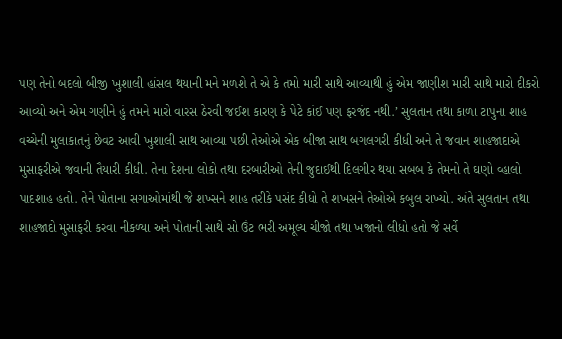પણ તેનો બદલો બીજી ખુશાલી હાંસલ થયાની મને મળશે તે એ કે તમો મારી સાથે આવ્યાથી હું એમ જાણીશ મારી સાથે મારો દીકરો આવ્યો અને એમ ગણીને હું તમને મારો વારસ ઠેરવી જઈશ કારણ કે પેટે કાંઈ પણ ફરજંદ નથી.’ સુલતાન તથા કાળા ટાપુના શાહ વચ્ચેની મુલાકાતનું છેવટ આવી ખુશાલી સાથ આવ્યા પછી તેઓએ એક બીજા સાથ બગલગરી કીધી અને તે જવાન શાહજાદાએ મુસાફરીએ જવાની તૈયારી કીધી. તેના દેશના લોકો તથા દરબારીઓ તેની જુદાઈથી દિલગીર થયા સબબ કે તેમનો તે ઘણો વ્હાલો પાદશાહ હતો. તેને પોતાના સગાઓમાંથી જે શખ્સને શાહ તરીકે પસંદ કીધો તે શખસને તેઓએ કબુલ રાખ્યો. અંતે સુલતાન તથા શાહજાદો મુસાફરી કરવા નીકળ્યા અને પોતાની સાથે સો ઉંટ ભરી અમૂલ્ય ચીજો તથા ખજાનો લીધો હતો જે સર્વે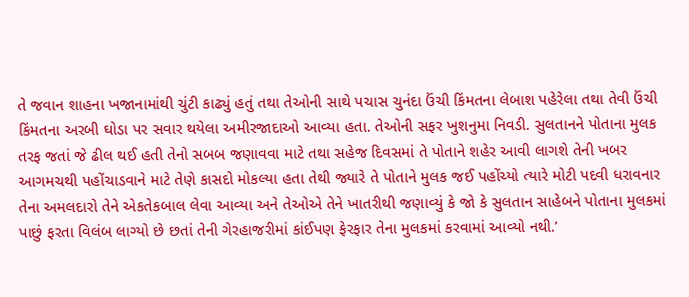તે જવાન શાહના ખજાનામાંથી ચુંટી કાઢ્યું હતું તથા તેઓની સાથે પચાસ ચુનંદા ઉંચી કિંમતના લેબાશ પહેરેલા તથા તેવી ઉંચી કિંમતના અરબી ઘોડા પર સવાર થયેલા અમીરજાદાઓ આવ્યા હતા. તેઓની સફર ખુશનુમા નિવડી. સુલતાનને પોતાના મુલક તરફ જતાં જે ઢીલ થઈ હતી તેનો સબબ જણાવવા માટે તથા સહેજ દિવસમાં તે પોતાને શહેર આવી લાગશે તેની ખબર આગમચથી પહોંચાડવાને માટે તેણે કાસદો મોકલ્યા હતા તેથી જ્યારે તે પોતાને મુલક જઈ પહોંચ્યો ત્યારે મોટી પદવી ધરાવનાર તેના અમલદારો તેને એકતેકબાલ લેવા આવ્યા અને તેઓએ તેને ખાતરીથી જણાવ્યું કે જો કે સુલતાન સાહેબને પોતાના મુલકમાં પાછું ફરતા વિલંબ લાગ્યો છે છતાં તેની ગેરહાજરીમાં કાંઈપણ ફેરફાર તેના મુલકમાં કરવામાં આવ્યો નથી.’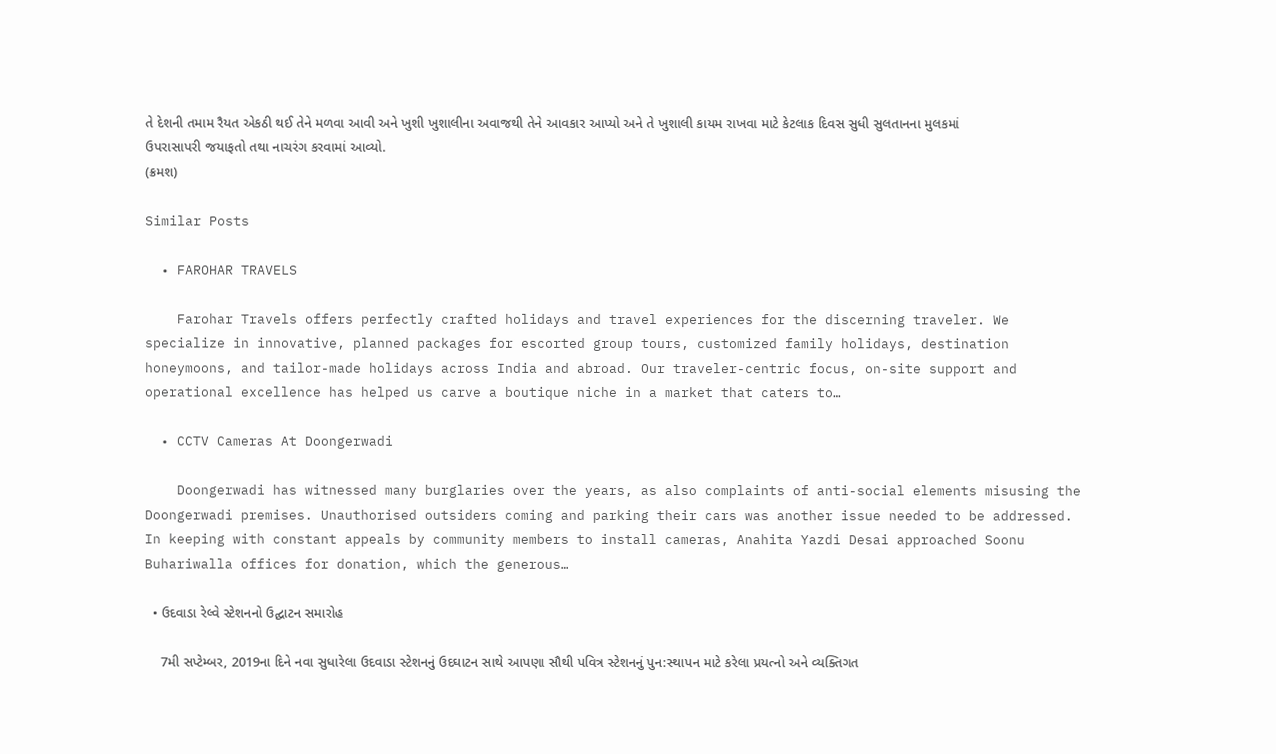તે દેશની તમામ રૈયત એકઠી થઈ તેને મળવા આવી અને ખુશી ખુશાલીના અવાજથી તેને આવકાર આપ્યો અને તે ખુશાલી કાયમ રાખવા માટે કેટલાક દિવસ સુધી સુલતાનના મુલકમાં ઉપરાસાપરી જયાફતો તથા નાચરંગ કરવામાં આવ્યો.
(ક્રમશ)

Similar Posts

  • FAROHAR TRAVELS

    Farohar Travels offers perfectly crafted holidays and travel experiences for the discerning traveler. We specialize in innovative, planned packages for escorted group tours, customized family holidays, destination honeymoons, and tailor-made holidays across India and abroad. Our traveler-centric focus, on-site support and operational excellence has helped us carve a boutique niche in a market that caters to…

  • CCTV Cameras At Doongerwadi

    Doongerwadi has witnessed many burglaries over the years, as also complaints of anti-social elements misusing the Doongerwadi premises. Unauthorised outsiders coming and parking their cars was another issue needed to be addressed. In keeping with constant appeals by community members to install cameras, Anahita Yazdi Desai approached Soonu Buhariwalla offices for donation, which the generous…

  • ઉદવાડા રેલ્વે સ્ટેશનનો ઉદ્ઘાટન સમારોહ

    7મી સપ્ટેમ્બર, 2019ના દિને નવા સુધારેલા ઉદવાડા સ્ટેશનનું ઉદઘાટન સાથે આપણા સૌથી પવિત્ર સ્ટેશનનું પુન:સ્થાપન માટે કરેલા પ્રયત્નો અને વ્યક્તિગત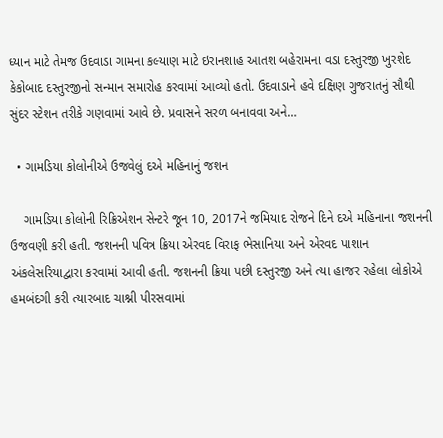ધ્યાન માટે તેમજ ઉદવાડા ગામના કલ્યાણ માટે ઇરાનશાહ આતશ બહેરામના વડા દસ્તુરજી ખુરશેદ કેકોબાદ દસ્તુરજીનો સન્માન સમારોહ કરવામાં આવ્યો હતો. ઉદવાડાને હવે દક્ષિણ ગુજરાતનું સૌથી સુંદર સ્ટેશન તરીકે ગણવામાં આવે છે. પ્રવાસને સરળ બનાવવા અને…

  • ગામડિયા કોલોનીએ ઉજવેલું દએ મહિનાનું જશન

    ગામડિયા કોલોની રિક્રિએશન સેન્ટરે જૂન 10, 2017ને જમિયાદ રોજને દિને દએ મહિનાના જશનની ઉજવણી કરી હતી. જશનની પવિત્ર ક્રિયા એરવદ વિરાફ ભેસાનિયા અને એરવદ પાશાન અંકલેસરિયાદ્વારા કરવામાં આવી હતી. જશનની ક્રિયા પછી દસ્તુરજી અને ત્યા હાજર રહેલા લોકોએ હમબંદગી કરી ત્યારબાદ ચાશ્ની પીરસવામાં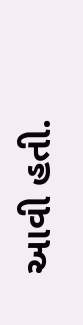આવી હતી.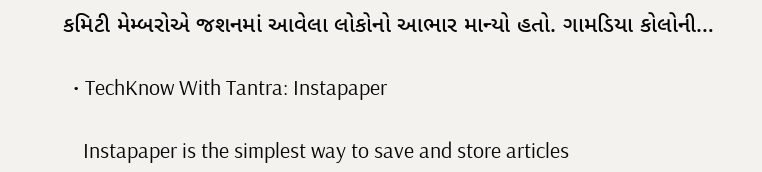કમિટી મેમ્બરોએ જશનમાં આવેલા લોકોનો આભાર માન્યો હતો. ગામડિયા કોલોની…

  • TechKnow With Tantra: Instapaper

    Instapaper is the simplest way to save and store articles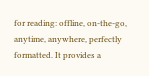for reading: offline, on-the-go, anytime, anywhere, perfectly formatted. It provides a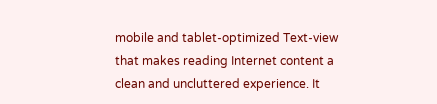mobile and tablet-optimized Text-view that makes reading Internet content a clean and uncluttered experience. It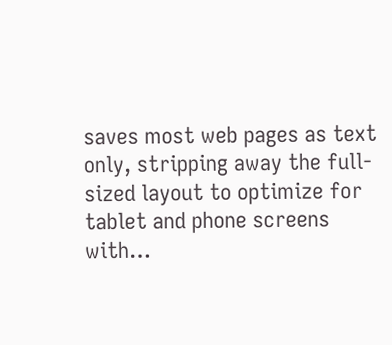saves most web pages as text only, stripping away the full-sized layout to optimize for tablet and phone screens with…